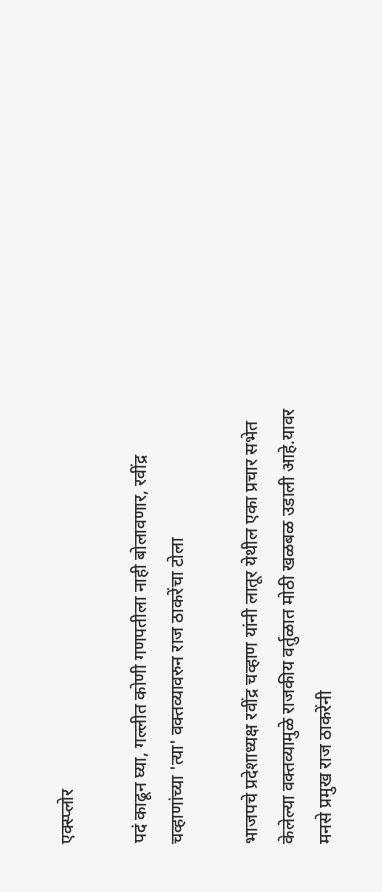एक्स्प्लोर

पदं काढून घ्या, गल्लीत कोणी गणपतीला नाही बोलावणार, रवींद्र चव्हाणांच्या 'त्या' वक्तव्यावरुन राज ठाकरेंचा टोला

भाजपचे प्रदेशाध्यक्ष रवींद्र चव्हाण यांनी लातूर येथील एका प्रचार सभेत केलेल्या वक्तव्यामुळे राजकीय वर्तुळात मोठी खळबळ उडाली आहे.यावर मनसे प्रमुख राज ठाकरेंनी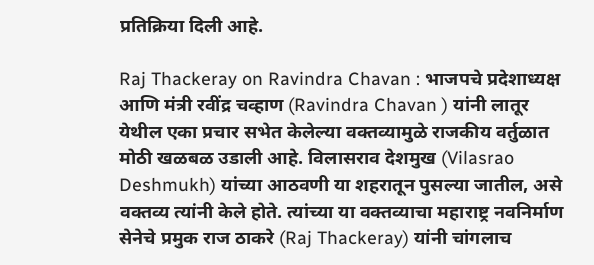प्रतिक्रिया दिली आहे.

Raj Thackeray on Ravindra Chavan : भाजपचे प्रदेशाध्यक्ष आणि मंत्री रवींद्र चव्हाण (Ravindra Chavan ) यांनी लातूर येथील एका प्रचार सभेत केलेल्या वक्तव्यामुळे राजकीय वर्तुळात मोठी खळबळ उडाली आहे. विलासराव देशमुख (Vilasrao Deshmukh) यांच्या आठवणी या शहरातून पुसल्या जातील, असे वक्तव्य त्यांनी केले होते. त्यांच्या या वक्तव्याचा महाराष्ट्र नवनिर्माण सेनेचे प्रमुक राज ठाकरे (Raj Thackeray) यांनी चांगलाच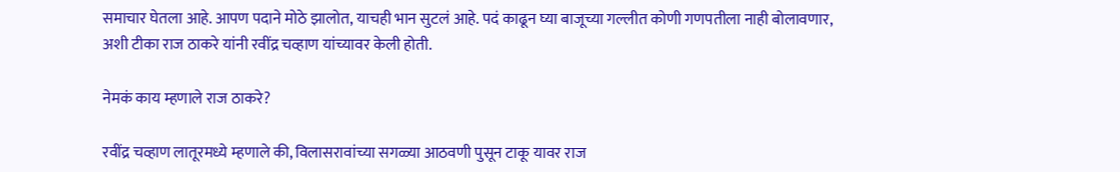समाचार घेतला आहे. आपण पदाने मोठे झालोत, याचही भान सुटलं आहे. पदं काढून घ्या बाजूच्या गल्लीत कोणी गणपतीला नाही बोलावणार, अशी टीका राज ठाकरे यांनी रवींद्र चव्हाण यांच्यावर केली होती.

नेमकं काय म्हणाले राज ठाकरे?

रवींद्र चव्हाण लातूरमध्ये म्हणाले की, विलासरावांच्या सगळ्या आठवणी पुसून टाकू यावर राज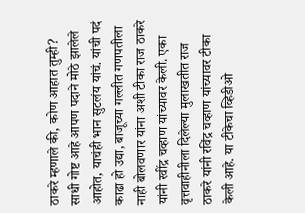ठाकरे म्हणाले की, कोण आहात तुम्ही? साधी गोष्ट आहे आपण पदाने मोठे झालेले आहोत, याचंही भान सुटलंय यांचं. यांची पदं काढा हो उद्या, बाजूच्या गल्लीत गणपतीला नाही बोलवणार यांना अशी टीका राज ठाकरे यांनी रवींद्र चव्हाण यांच्यावर केली. एका वृत्तवाहीनीला दिलेल्या मुलाखतीत राज ठाकरे यांनी रविंद्र चव्हाण यांच्यावर टीका केली आहे. या टीकेचा व्हिडीओ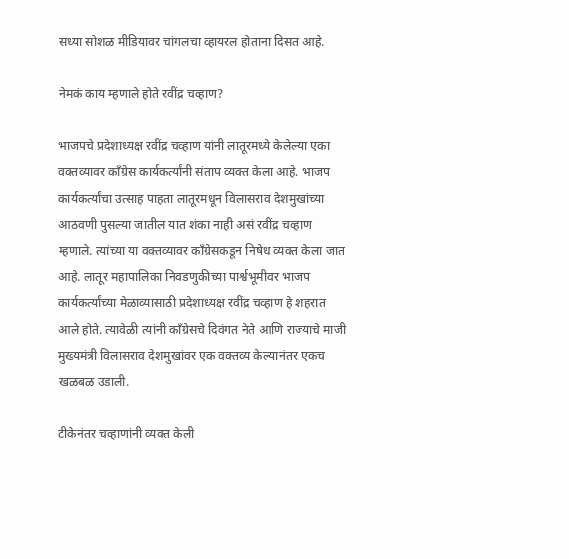सध्या सोशळ मीडियावर चांगलचा व्हायरल होताना दिसत आहे.

नेमकं काय म्हणाले होते रवींद्र चव्हाण?

भाजपचे प्रदेशाध्यक्ष रवींद्र चव्हाण यांनी लातूरमध्ये केलेल्या एका वक्तव्यावर काँग्रेस कार्यकर्त्यांनी संताप व्यक्त केला आहे. भाजप कार्यकर्त्यांचा उत्साह पाहता लातूरमधून विलासराव देशमुखांच्या  आठवणी पुसल्या जातील यात शंका नाही असं रवींद्र चव्हाण म्हणाले. त्यांच्या या वक्तव्यावर काँग्रेसकडून निषेध व्यक्त केला जात आहे. लातूर महापालिका निवडणुकीच्या पार्श्वभूमीवर भाजप कार्यकर्त्यांच्या मेळाव्यासाठी प्रदेशाध्यक्ष रवींद्र चव्हाण हे शहरात आले होते. त्यावेळी त्यांनी काँग्रेसचे दिवंगत नेते आणि राज्याचे माजी मुख्यमंत्री विलासराव देशमुखांवर एक वक्तव्य केल्यानंतर एकच खळबळ उडाली.

टीकेनंतर चव्हाणांनी व्यक्त केली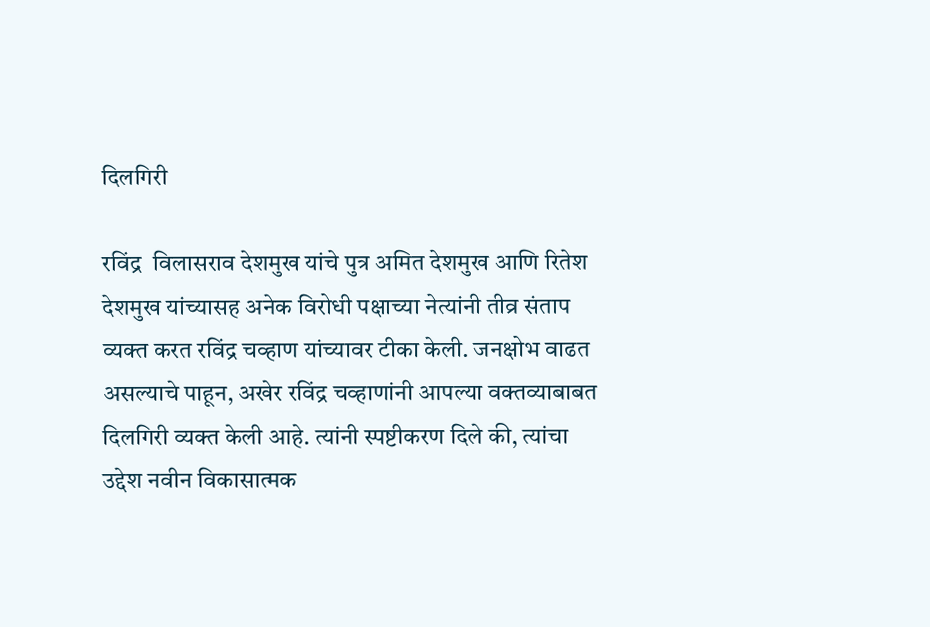दिलगिरी

रविंद्र  विलासराव देशमुख यांचे पुत्र अमित देशमुख आणि रितेश देशमुख यांच्यासह अनेक विरोधी पक्षाच्या नेत्यांनी तीव्र संताप व्यक्त करत रविंद्र चव्हाण यांच्यावर टीका केली. जनक्षोभ वाढत असल्याचे पाहून, अखेर रविंद्र चव्हाणांनी आपल्या वक्तव्याबाबत दिलगिरी व्यक्त केली आहे. त्यांनी स्पष्टीकरण दिले की, त्यांचा उद्देश नवीन विकासात्मक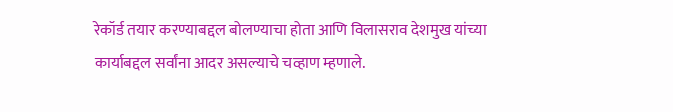रेकॉर्ड तयार करण्याबद्दल बोलण्याचा होता आणि विलासराव देशमुख यांच्या कार्याबद्दल सर्वांना आदर असल्याचे चव्हाण म्हणाले.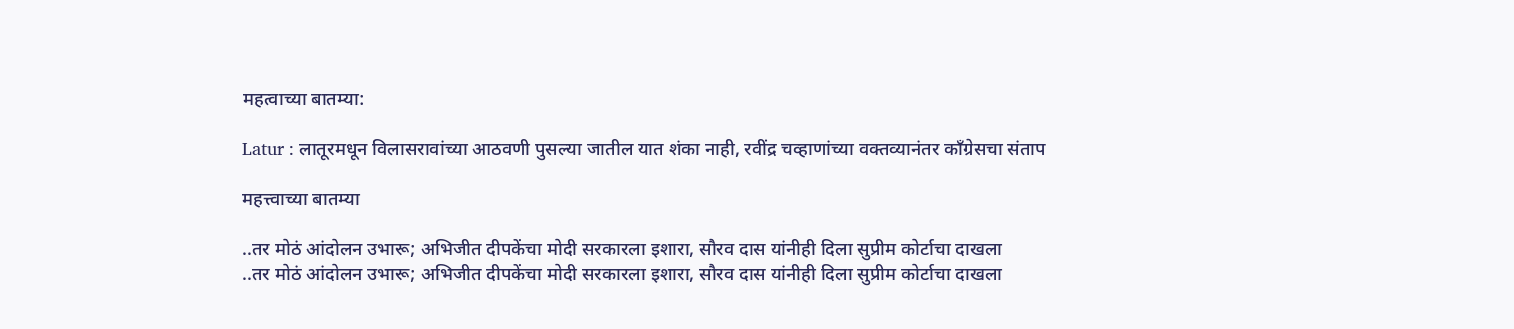महत्वाच्या बातम्या:

Latur : लातूरमधून विलासरावांच्या आठवणी पुसल्या जातील यात शंका नाही, रवींद्र चव्हाणांच्या वक्तव्यानंतर काँग्रेसचा संताप

महत्त्वाच्या बातम्या

..तर मोठं आंदोलन उभारू; अभिजीत दीपकेंचा मोदी सरकारला इशारा, सौरव दास यांनीही दिला सुप्रीम कोर्टाचा दाखला
..तर मोठं आंदोलन उभारू; अभिजीत दीपकेंचा मोदी सरकारला इशारा, सौरव दास यांनीही दिला सुप्रीम कोर्टाचा दाखला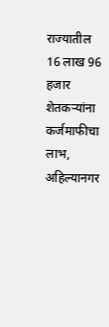राज्यातील 16 लाख 96 हजार शेतकऱ्यांना कर्जमाफीचा लाभ, अहिल्यानगर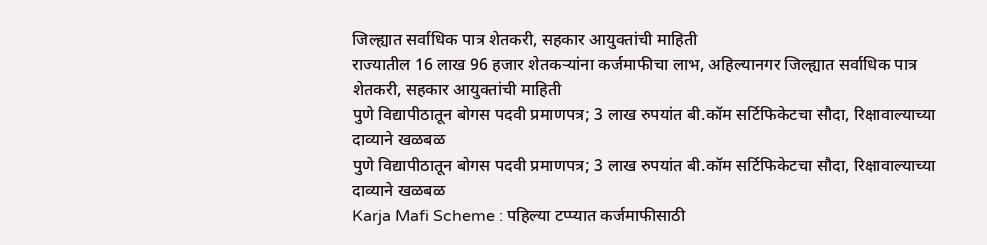जिल्ह्यात सर्वाधिक पात्र शेतकरी, सहकार आयुक्तांची माहिती
राज्यातील 16 लाख 96 हजार शेतकऱ्यांना कर्जमाफीचा लाभ, अहिल्यानगर जिल्ह्यात सर्वाधिक पात्र शेतकरी, सहकार आयुक्तांची माहिती
पुणे विद्यापीठातून बोगस पदवी प्रमाणपत्र; 3 लाख रुपयांत बी.कॉम सर्टिफिकेटचा सौदा, रिक्षावाल्याच्या दाव्याने खळबळ
पुणे विद्यापीठातून बोगस पदवी प्रमाणपत्र; 3 लाख रुपयांत बी.कॉम सर्टिफिकेटचा सौदा, रिक्षावाल्याच्या दाव्याने खळबळ
Karja Mafi Scheme : पहिल्या टप्प्यात कर्जमाफीसाठी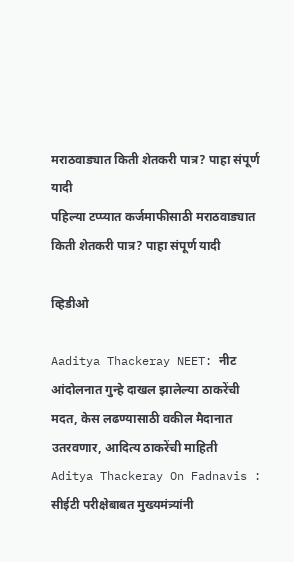मराठवाड्यात किती शेतकरी पात्र? पाहा संपूर्ण यादी
पहिल्या टप्प्यात कर्जमाफीसाठी मराठवाड्यात किती शेतकरी पात्र? पाहा संपूर्ण यादी

व्हिडीओ

Aaditya Thackeray NEET: नीट आंदोलनात गुन्हे दाखल झालेल्या ठाकरेंची मदत, केस लढण्यासाठी वकील मैदानात उतरवणार, आदित्य ठाकरेंची माहिती
Aditya Thackeray On Fadnavis : सीईटी परीक्षेबाबत मुख्यमंत्र्यांनी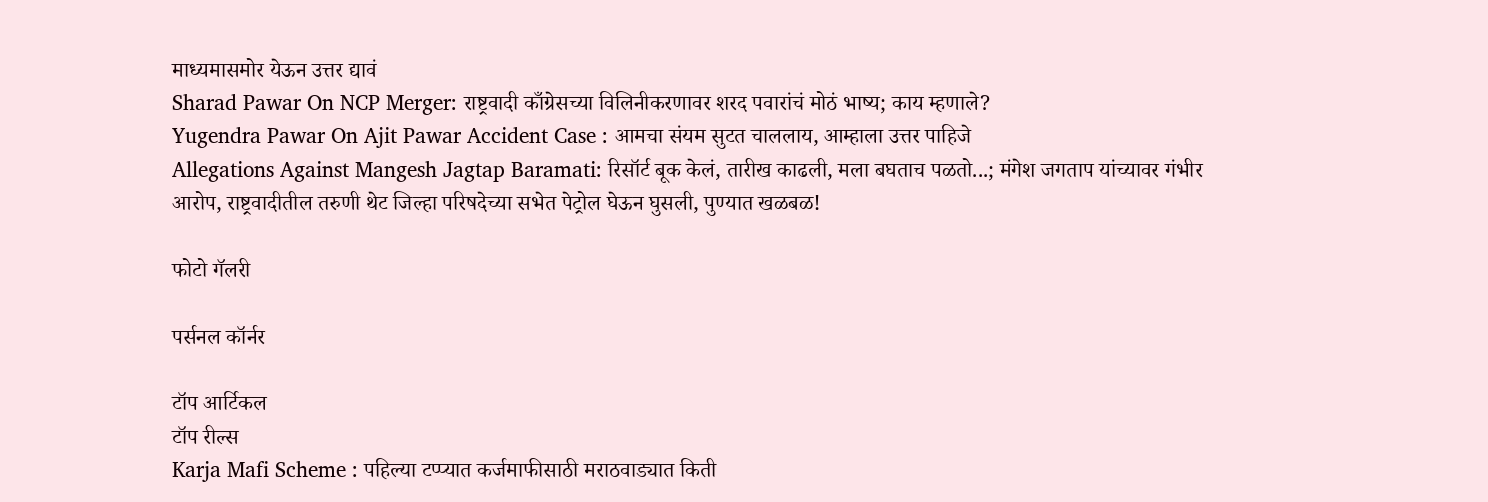माध्यमासमोर येऊन उत्तर द्यावं
Sharad Pawar On NCP Merger: राष्ट्रवादी काँग्रेसच्या विलिनीकरणावर शरद पवारांचं मोठं भाष्य; काय म्हणाले?
Yugendra Pawar On Ajit Pawar Accident Case : आमचा संयम सुटत चाललाय, आम्हाला उत्तर पाहिजे
Allegations Against Mangesh Jagtap Baramati: रिसॉर्ट बूक केलं, तारीख काढली, मला बघताच पळतो...; मंगेश जगताप यांच्यावर गंभीर आरोप, राष्ट्रवादीतील तरुणी थेट जिल्हा परिषदेच्या सभेत पेट्रोल घेऊन घुसली, पुण्यात खळबळ!

फोटो गॅलरी

पर्सनल कॉर्नर

टॉप आर्टिकल
टॉप रील्स
Karja Mafi Scheme : पहिल्या टप्प्यात कर्जमाफीसाठी मराठवाड्यात किती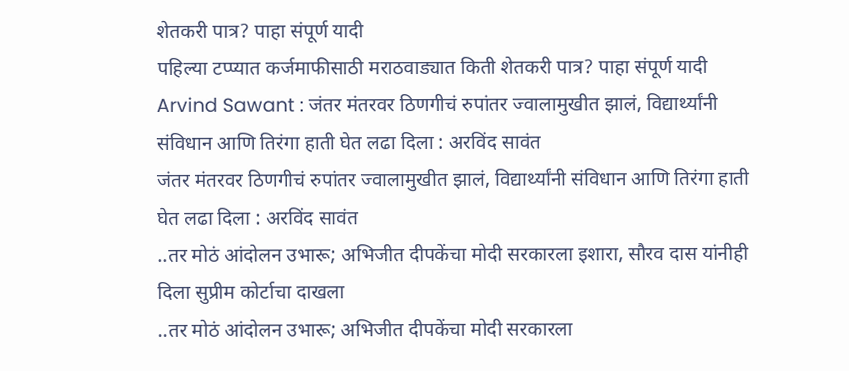शेतकरी पात्र? पाहा संपूर्ण यादी
पहिल्या टप्प्यात कर्जमाफीसाठी मराठवाड्यात किती शेतकरी पात्र? पाहा संपूर्ण यादी
Arvind Sawant : जंतर मंतरवर ठिणगीचं रुपांतर ज्वालामुखीत झालं, विद्यार्थ्यांनी संविधान आणि तिरंगा हाती घेत लढा दिला : अरविंद सावंत
जंतर मंतरवर ठिणगीचं रुपांतर ज्वालामुखीत झालं, विद्यार्थ्यांनी संविधान आणि तिरंगा हाती घेत लढा दिला : अरविंद सावंत
..तर मोठं आंदोलन उभारू; अभिजीत दीपकेंचा मोदी सरकारला इशारा, सौरव दास यांनीही दिला सुप्रीम कोर्टाचा दाखला
..तर मोठं आंदोलन उभारू; अभिजीत दीपकेंचा मोदी सरकारला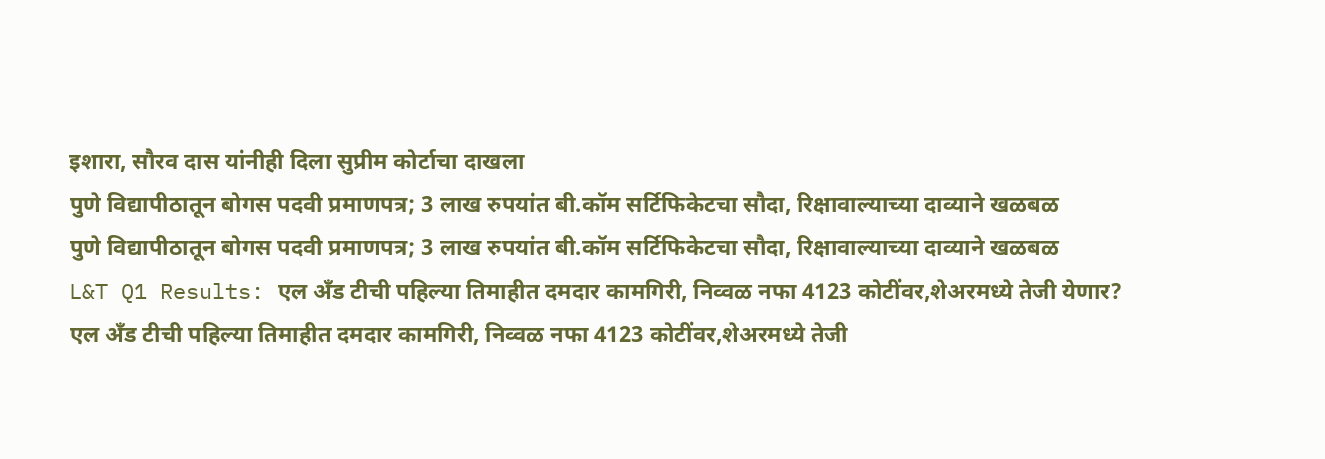इशारा, सौरव दास यांनीही दिला सुप्रीम कोर्टाचा दाखला
पुणे विद्यापीठातून बोगस पदवी प्रमाणपत्र; 3 लाख रुपयांत बी.कॉम सर्टिफिकेटचा सौदा, रिक्षावाल्याच्या दाव्याने खळबळ
पुणे विद्यापीठातून बोगस पदवी प्रमाणपत्र; 3 लाख रुपयांत बी.कॉम सर्टिफिकेटचा सौदा, रिक्षावाल्याच्या दाव्याने खळबळ
L&T Q1 Results: एल अँड टीची पहिल्या तिमाहीत दमदार कामगिरी, निव्वळ नफा 4123 कोटींवर,शेअरमध्ये तेजी येणार?
एल अँड टीची पहिल्या तिमाहीत दमदार कामगिरी, निव्वळ नफा 4123 कोटींवर,शेअरमध्ये तेजी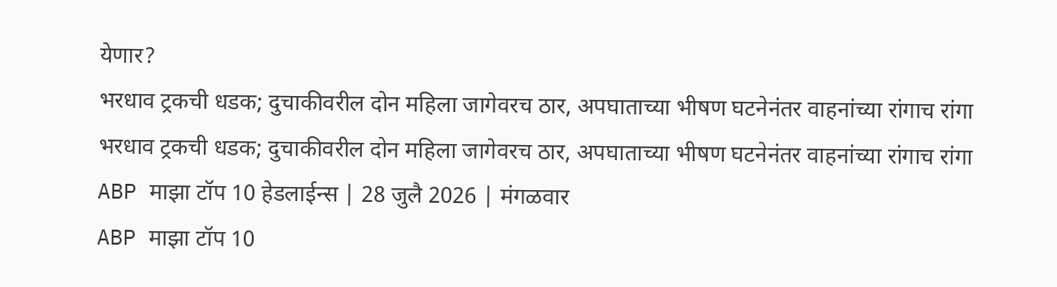येणार?
भरधाव ट्रकची धडक; दुचाकीवरील दोन महिला जागेवरच ठार, अपघाताच्या भीषण घटनेनंतर वाहनांच्या रांगाच रांगा
भरधाव ट्रकची धडक; दुचाकीवरील दोन महिला जागेवरच ठार, अपघाताच्या भीषण घटनेनंतर वाहनांच्या रांगाच रांगा
ABP माझा टॉप 10 हेडलाईन्स | 28 जुलै 2026 | मंगळवार
ABP माझा टॉप 10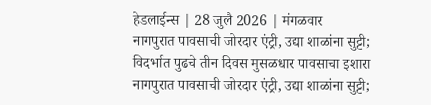हेडलाईन्स | 28 जुलै 2026 | मंगळवार
नागपुरात पावसाची जोरदार एंट्री, उद्या शाळांना सुट्टी; विदर्भात पुढचे तीन दिवस मुसळधार पावसाचा इशारा
नागपुरात पावसाची जोरदार एंट्री, उद्या शाळांना सुट्टी;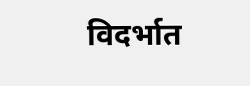विदर्भात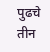पुढचे तीन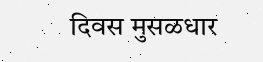दिवस मुसळधार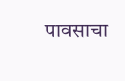पावसाचा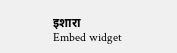इशारा
Embed widget